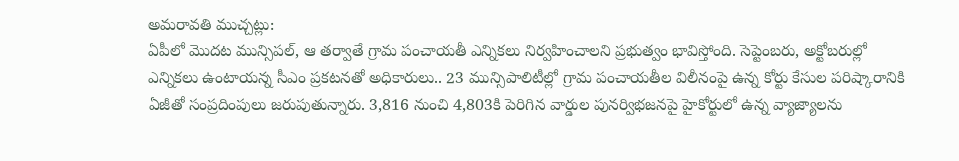అమరావతి ముచ్చట్లు:
ఏపీలో మొదట మున్సిపల్, ఆ తర్వాతే గ్రామ పంచాయతీ ఎన్నికలు నిర్వహించాలని ప్రభుత్వం భావిస్తోంది. సెప్టెంబరు, అక్టోబరుల్లో ఎన్నికలు ఉంటాయన్న సీఎం ప్రకటనతో అధికారులు.. 23 మున్సిపాలిటీల్లో గ్రామ పంచాయతీల విలీనంపై ఉన్న కోర్టు కేసుల పరిష్కారానికి ఏజీతో సంప్రదింపులు జరుపుతున్నారు. 3,816 నుంచి 4,803కి పెరిగిన వార్డుల పునర్విభజనపై హైకోర్టులో ఉన్న వ్యాజ్యాలను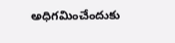అధిగమించేందుకు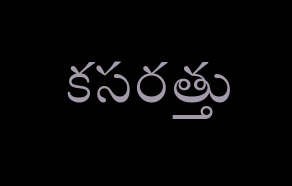కసరత్తు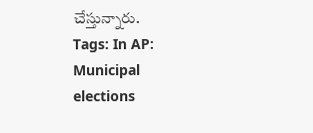చేస్తున్నారు.
Tags: In AP: Municipal elections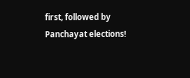first, followed by Panchayat elections!